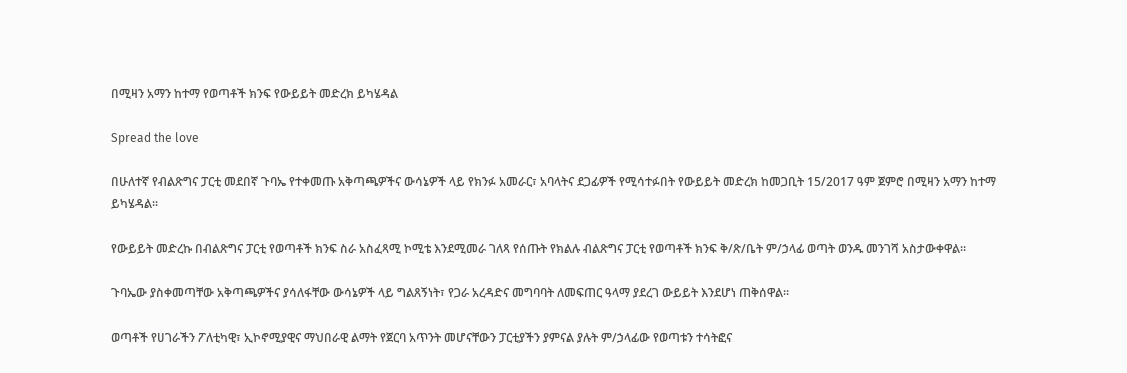በሚዛን አማን ከተማ የወጣቶች ክንፍ የውይይት መድረክ ይካሄዳል

Spread the love

በሁለተኛ የብልጽግና ፓርቲ መደበኛ ጉባኤ የተቀመጡ አቅጣጫዎችና ውሳኔዎች ላይ የክንፉ አመራር፣ አባላትና ደጋፊዎች የሚሳተፉበት የውይይት መድረክ ከመጋቢት 15/2017 ዓም ጀምሮ በሚዛን አማን ከተማ ይካሄዳል።

የውይይት መድረኩ በብልጽግና ፓርቲ የወጣቶች ክንፍ ስራ አስፈጻሚ ኮሚቴ እንደሚመራ ገለጻ የሰጡት የክልሉ ብልጽግና ፓርቲ የወጣቶች ክንፍ ቅ/ጽ/ቤት ም/ኃላፊ ወጣት ወንዱ መንገሻ አስታውቀዋል።

ጉባኤው ያስቀመጣቸው አቅጣጫዎችና ያሳለፋቸው ውሳኔዎች ላይ ግልጸኝነት፣ የጋራ አረዳድና መግባባት ለመፍጠር ዓላማ ያደረገ ውይይት እንደሆነ ጠቅሰዋል።

ወጣቶች የሀገራችን ፖለቲካዊ፣ ኢኮኖሚያዊና ማህበራዊ ልማት የጀርባ አጥንት መሆናቸውን ፓርቲያችን ያምናል ያሉት ም/ኃላፊው የወጣቱን ተሳትፎና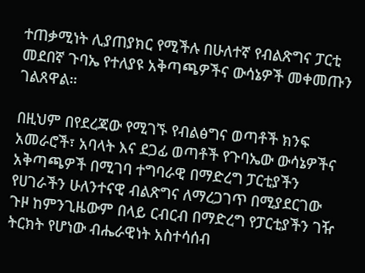ተጠቃሚነት ሊያጠያክር የሚችሉ በሁለተኛ የብልጽግና ፓርቲ መደበኛ ጉባኤ የተለያዩ አቅጣጫዎችና ውሳኔዎች መቀመጡን ገልጸዋል።

በዚህም በየደረጃው የሚገኙ የብልፅግና ወጣቶች ክንፍ አመራሮች፣ አባላት እና ደጋፊ ወጣቶች የጉባኤው ውሳኔዎችና አቅጣጫዎች በሚገባ ተግባራዊ በማድረግ ፓርቲያችን የሀገራችን ሁለንተናዊ ብልጽግና ለማረጋገጥ በሚያደርገው ጉዞ ከምንጊዜውም በላይ ርብርብ በማድረግ የፓርቲያችን ገዥ ትርክት የሆነው ብሔራዊነት አስተሳሰብ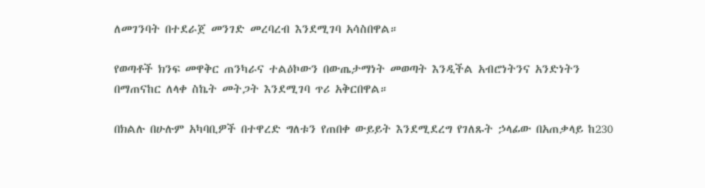ለመገንባት በተደራጀ መንገድ መረባረብ እንደሚገባ አሳስበዋል።

የወጣቶች ክንፍ መዋቅር ጠንካራና ተልዕኮውን በውጤታማነት መወጣት እንዲችል አብሮነትንና አንድነትን በማጠናከር ለላቀ ስኬት መትጋት እንደሚገባ ጥሪ አቅርበዋል።

በክልሉ በሁሉም አካባቢዎች በተዋረድ ግለቱን የጠበቀ ውይይት እንደሚደረግ የገለጹት ኃላፊው በአጠቃላይ ከ230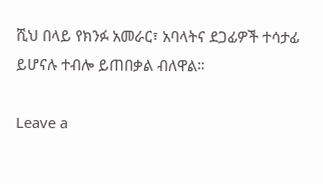ሺህ በላይ የክንፉ አመራር፣ አባላትና ደጋፊዎች ተሳታፊ ይሆናሉ ተብሎ ይጠበቃል ብለዋል።

Leave a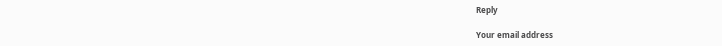Reply

Your email address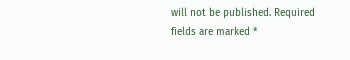will not be published. Required fields are marked *